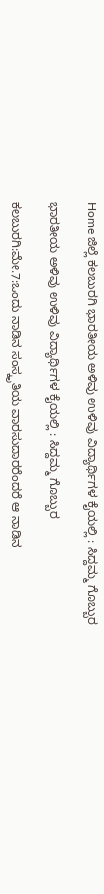Home ಜಿಲ್ಲೆ ಕಲಬುರಗಿ ಭಾರತೀಯ ಅಳಿವು ಉಳಿವು ವಿದ್ಯಾರ್ಥಿಗಳ ಕೈಯಲ್ಲಿ : ಸಿದ್ದಮ್ಮ ಗೊಬ್ಬುರ

ಭಾರತೀಯ ಅಳಿವು ಉಳಿವು ವಿದ್ಯಾರ್ಥಿಗಳ ಕೈಯಲ್ಲಿ : ಸಿದ್ದಮ್ಮ ಗೊಬ್ಬುರ

ಕಲಬುರಗಿ:ಮೇ.7:ಒಂದು ನಾಡಿನ ಸಂಸ್ಕೃತಿಯ ವಾರಸುದಾರರೆಂದರೆ ಆ ನಾಡಿನ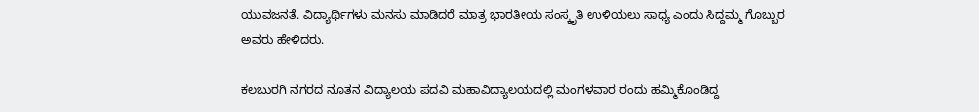ಯುವಜನತೆ. ವಿದ್ಯಾರ್ಥಿಗಳು ಮನಸು ಮಾಡಿದರೆ ಮಾತ್ರ ಭಾರತೀಯ ಸಂಸ್ಕೃತಿ ಉಳಿಯಲು ಸಾಧ್ಯ ಎಂದು ಸಿದ್ದಮ್ಮ ಗೊಬ್ಬುರ ಅವರು ಹೇಳಿದರು.

ಕಲಬುರಗಿ ನಗರದ ನೂತನ ವಿದ್ಯಾಲಯ ಪದವಿ ಮಹಾವಿದ್ಯಾಲಯದಲ್ಲಿ ಮಂಗಳವಾರ ರಂದು ಹಮ್ಮಿಕೊಂಡಿದ್ದ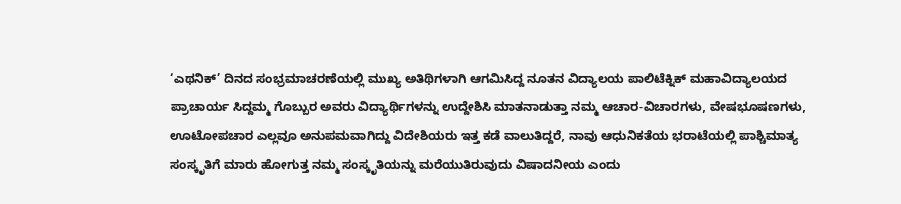‘ಎಥನಿಕ್’ ದಿನದ ಸಂಭ್ರಮಾಚರಣೆಯಲ್ಲಿ ಮುಖ್ಯ ಅತಿಥಿಗಳಾಗಿ ಆಗಮಿಸಿದ್ದ ನೂತನ ವಿದ್ಯಾಲಯ ಪಾಲಿಟೆಕ್ನಿಕ್ ಮಹಾವಿದ್ಯಾಲಯದ ಪ್ರಾಚಾರ್ಯ ಸಿದ್ದಮ್ಮ ಗೊಬ್ಬುರ ಅವರು ವಿದ್ಯಾರ್ಥಿಗಳನ್ನು ಉದ್ದೇಶಿಸಿ ಮಾತನಾಡುತ್ತಾ ನಮ್ಮ ಆಚಾರ-ವಿಚಾರಗಳು, ವೇಷಭೂಷಣಗಳು, ಊಟೋಪಚಾರ ಎಲ್ಲವೂ ಅನುಪಮವಾಗಿದ್ದು ವಿದೇಶಿಯರು ಇತ್ತ ಕಡೆ ವಾಲುತಿದ್ದರೆ, ನಾವು ಆಧುನಿಕತೆಯ ಭರಾಟೆಯಲ್ಲಿ ಪಾಶ್ಚಿಮಾತ್ಯ ಸಂಸ್ಕೃತಿಗೆ ಮಾರು ಹೋಗುತ್ತ ನಮ್ಮ ಸಂಸ್ಕೃತಿಯನ್ನು ಮರೆಯುತಿರುವುದು ವಿಷಾದನೀಯ ಎಂದು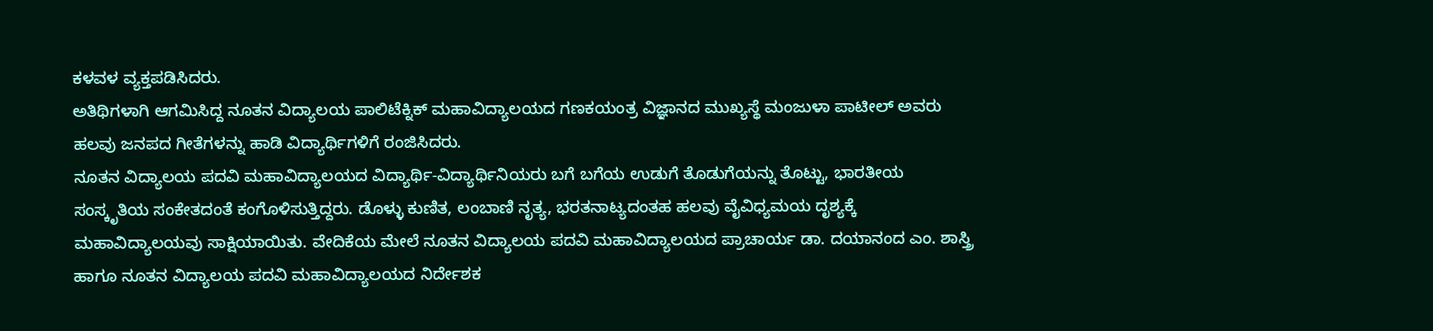ಕಳವಳ ವ್ಯಕ್ತಪಡಿಸಿದರು.
ಅತಿಥಿಗಳಾಗಿ ಆಗಮಿಸಿದ್ದ ನೂತನ ವಿದ್ಯಾಲಯ ಪಾಲಿಟೆಕ್ನಿಕ್ ಮಹಾವಿದ್ಯಾಲಯದ ಗಣಕಯಂತ್ರ ವಿಜ್ಞಾನದ ಮುಖ್ಯಸ್ಥೆ ಮಂಜುಳಾ ಪಾಟೀಲ್ ಅವರು ಹಲವು ಜನಪದ ಗೀತೆಗಳನ್ನು ಹಾಡಿ ವಿದ್ಯಾರ್ಥಿಗಳಿಗೆ ರಂಜಿಸಿದರು.
ನೂತನ ವಿದ್ಯಾಲಯ ಪದವಿ ಮಹಾವಿದ್ಯಾಲಯದ ವಿದ್ಯಾರ್ಥಿ-ವಿದ್ಯಾರ್ಥಿನಿಯರು ಬಗೆ ಬಗೆಯ ಉಡುಗೆ ತೊಡುಗೆಯನ್ನು ತೊಟ್ಟು, ಭಾರತೀಯ ಸಂಸ್ಕೃತಿಯ ಸಂಕೇತದಂತೆ ಕಂಗೊಳಿಸುತ್ತಿದ್ದರು. ಡೊಳ್ಳು ಕುಣಿತ, ಲಂಬಾಣಿ ನೃತ್ಯ, ಭರತನಾಟ್ಯದಂತಹ ಹಲವು ವೈವಿಧ್ಯಮಯ ದೃಶ್ಯಕ್ಕೆ ಮಹಾವಿದ್ಯಾಲಯವು ಸಾಕ್ಷಿಯಾಯಿತು. ವೇದಿಕೆಯ ಮೇಲೆ ನೂತನ ವಿದ್ಯಾಲಯ ಪದವಿ ಮಹಾವಿದ್ಯಾಲಯದ ಪ್ರಾಚಾರ್ಯ ಡಾ. ದಯಾನಂದ ಎಂ. ಶಾಸ್ತ್ರಿ ಹಾಗೂ ನೂತನ ವಿದ್ಯಾಲಯ ಪದವಿ ಮಹಾವಿದ್ಯಾಲಯದ ನಿರ್ದೇಶಕ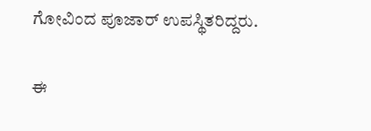ಗೋವಿಂದ ಪೂಜಾರ್ ಉಪಸ್ಥಿತರಿದ್ದರು.

ಈ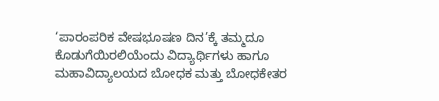‘ಪಾರಂಪರಿಕ ವೇಷಭೂಷಣ ದಿನ’ಕ್ಕೆ ತಮ್ಮದೂ ಕೊಡುಗೆಯಿರಲಿಯೆಂದು ವಿದ್ಯಾರ್ಥಿಗಳು ಹಾಗೂ ಮಹಾವಿದ್ಯಾಲಯದ ಬೋಧಕ ಮತ್ತು ಬೋಧಕೇತರ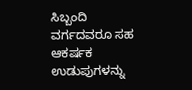ಸಿಬ್ಬಂದಿ ವರ್ಗದವರೂ ಸಹ ಆಕರ್ಷಕ ಉಡುಪುಗಳನ್ನು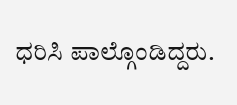ಧರಿಸಿ ಪಾಲ್ಗೊಂಡಿದ್ದರು.